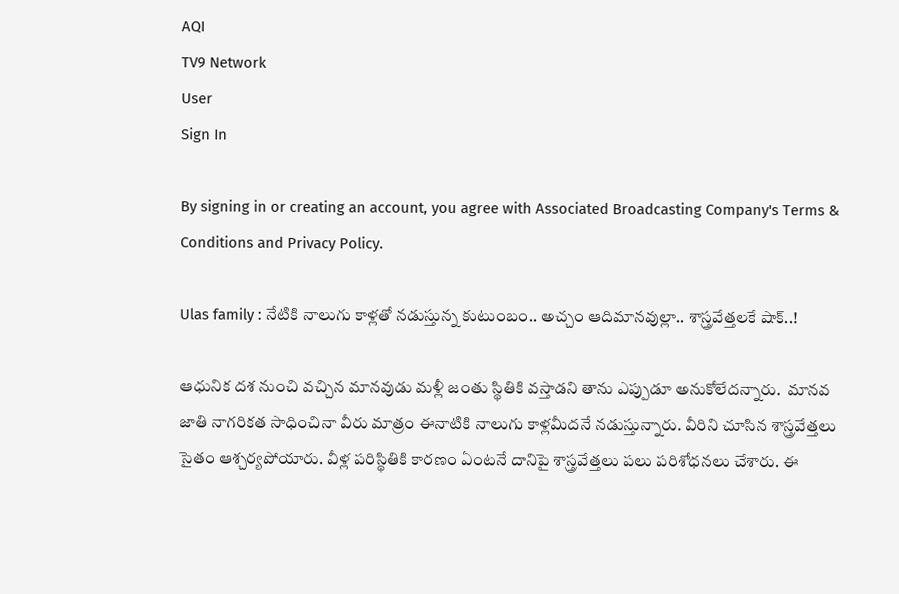AQI
TV9 Network
User
Sign In

By signing in or creating an account, you agree with Associated Broadcasting Company's Terms & Conditions and Privacy Policy.

Ulas family : నేటికి నాలుగు కాళ్లతో నడుస్తున్న కుటుంబం.. అచ్చం ఆదిమానవుల్లా.. శాస్త్రవేత్తలకే షాక్..!

ఆధునిక దశ నుంచి వచ్చిన మానవుడు మళ్లీ జంతు స్థితికి వస్తాడని తాను ఎప్పుడూ అనుకోలేదన్నారు.  మానవ జాతి నాగరికత సాధించినా వీరు మాత్రం ఈనాటికి నాలుగు కాళ్లమీదనే నడుస్తున్నారు. వీరిని చూసిన శాస్త్రవేత్తలు సైతం ఆశ్చర్యపోయారు. వీళ్ల పరిస్థితికి కారణం ఏంటనే దానిపై శాస్త్రవేత్తలు పలు పరిశోధనలు చేశారు. ఈ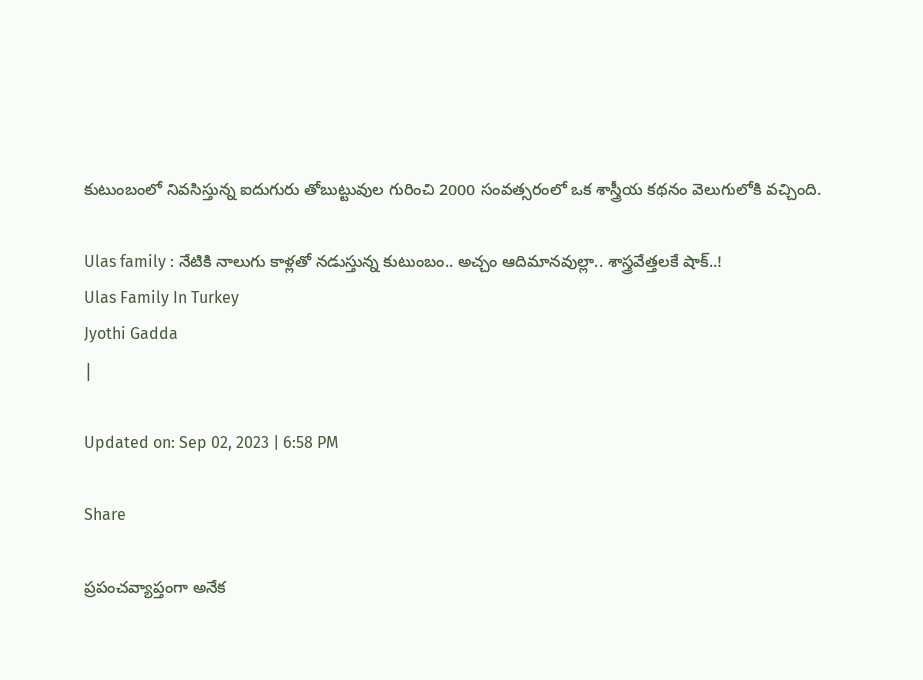కుటుంబంలో నివసిస్తున్న ఐదుగురు తోబుట్టువుల గురించి 2000 సంవత్సరంలో ఒక శాస్త్రీయ కథనం వెలుగులోకి వచ్చింది.

Ulas family : నేటికి నాలుగు కాళ్లతో నడుస్తున్న కుటుంబం.. అచ్చం ఆదిమానవుల్లా.. శాస్త్రవేత్తలకే షాక్..!
Ulas Family In Turkey
Jyothi Gadda
|

Updated on: Sep 02, 2023 | 6:58 PM

Share

ప్రపంచవ్యాప్తంగా అనేక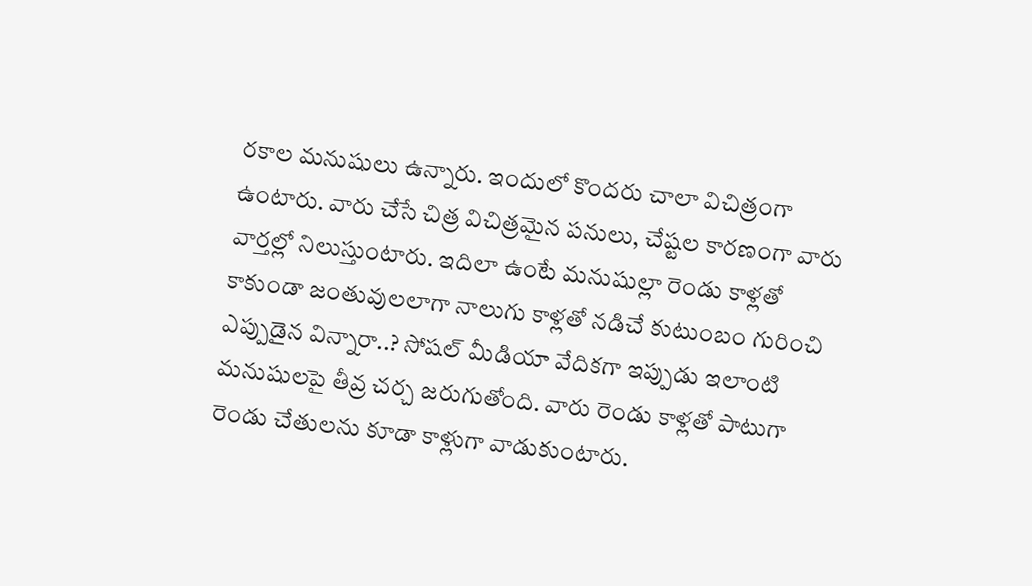రకాల మనుషులు ఉన్నారు. ఇందులో కొందరు చాలా విచిత్రంగా ఉంటారు. వారు చేసే చిత్ర విచిత్రమైన పనులు, చేష్టల కారణంగా వారు వార్తల్లో నిలుస్తుంటారు. ఇదిలా ఉంటే మనుషుల్లా రెండు కాళ్లతో కాకుండా జంతువులలాగా నాలుగు కాళ్లతో నడిచే కుటుంబం గురించి ఎప్పుడైన విన్నారా..? సోషల్ మీడియా వేదికగా ఇప్పుడు ఇలాంటి మనుషులపై తీవ్ర చర్చ జరుగుతోంది. వారు రెండు కాళ్లతో పాటుగా రెండు చేతులను కూడా కాళ్లుగా వాడుకుంటారు.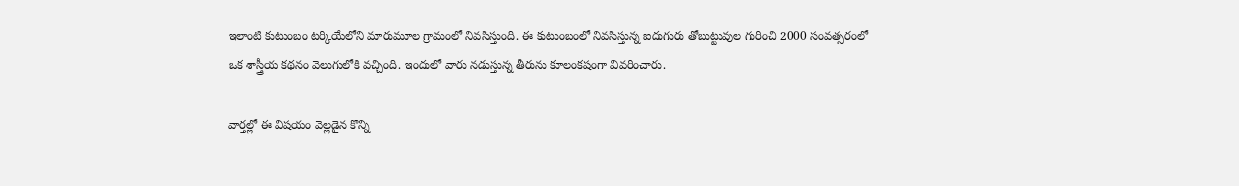ఇలాంటి కుటుంబం టర్కియేలోని మారుమూల గ్రామంలో నివసిస్తుంది. ఈ కుటుంబంలో నివసిస్తున్న ఐదుగురు తోబుట్టువుల గురించి 2000 సంవత్సరంలో ఒక శాస్త్రీయ కథనం వెలుగులోకి వచ్చింది. ఇందులో వారు నడుస్తున్న తీరును కూలంకషంగా వివరించారు.

వార్తల్లో ఈ విషయం వెల్లడైన కొన్ని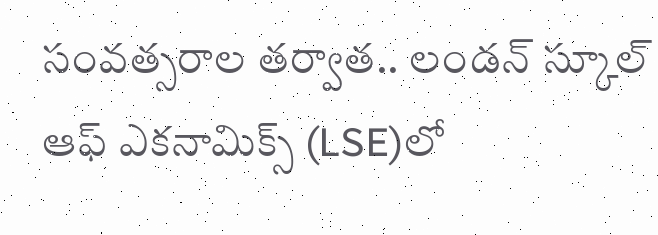సంవత్సరాల తర్వాత.. లండన్ స్కూల్ ఆఫ్ ఎకనామిక్స్ (LSE)లో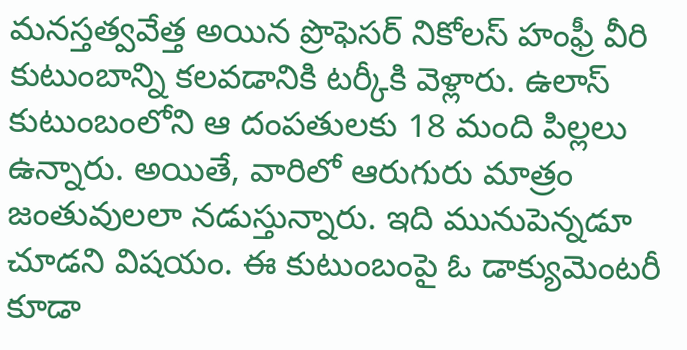మనస్తత్వవేత్త అయిన ప్రొఫెసర్ నికోలస్ హంఫ్రీ వీరి కుటుంబాన్ని కలవడానికి టర్కీకి వెళ్లారు. ఉలాస్ కుటుంబంలోని ఆ దంపతులకు 18 మంది పిల్లలు ఉన్నారు. అయితే, వారిలో ఆరుగురు మాత్రం జంతువులలా నడుస్తున్నారు. ఇది మునుపెన్నడూ చూడని విషయం. ఈ కుటుంబంపై ఓ డాక్యుమెంటరీ కూడా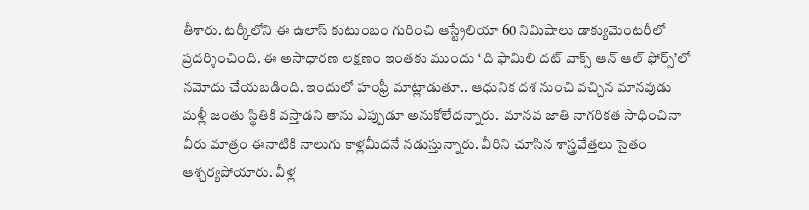తీశారు. టర్కీలోని ఈ ఉలాస్ కుటుంబం గురించి ఆస్ట్రేలియా 60 నిమిషాలు డాక్యుమెంటరీలో ప్రదర్శించింది. ఈ అసాధారణ లక్షణం ఇంతకు ముందు ‘ ది ఫామిలి దట్ వాక్స్ ఆన్ ఆల్ ఫోర్స్’లో నమోదు చేయబడింది. ఇందులో హంఫ్రీ మాట్లాడుతూ.. ఆధునిక దశ నుంచి వచ్చిన మానవుడు మళ్లీ జంతు స్థితికి వస్తాడని తాను ఎప్పుడూ అనుకోలేదన్నారు.  మానవ జాతి నాగరికత సాధించినా వీరు మాత్రం ఈనాటికి నాలుగు కాళ్లమీదనే నడుస్తున్నారు. వీరిని చూసిన శాస్త్రవేత్తలు సైతం ఆశ్చర్యపోయారు. వీళ్ల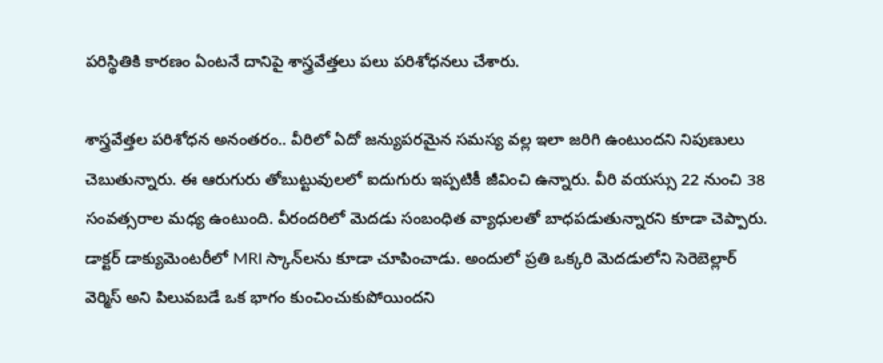పరిస్థితికి కారణం ఏంటనే దానిపై శాస్త్రవేత్తలు పలు పరిశోధనలు చేశారు.

శాస్త్రవేత్తల పరిశోధన అనంతరం.. వీరిలో ఏదో జన్యుపరమైన సమస్య వల్ల ఇలా జరిగి ఉంటుందని నిపుణులు చెబుతున్నారు. ఈ ఆరుగురు తోబుట్టువులలో ఐదుగురు ఇప్పటికీ జీవించి ఉన్నారు. వీరి వయస్సు 22 నుంచి 38 సంవత్సరాల మధ్య ఉంటుంది. వీరందరిలో మెదడు సంబంధిత వ్యాధులతో బాధపడుతున్నారని కూడా చెప్పారు. డాక్టర్ డాక్యుమెంటరీలో MRI స్కాన్‌లను కూడా చూపించాడు. అందులో ప్రతి ఒక్కరి మెదడులోని సెరెబెల్లార్ వెర్మిస్ అని పిలువబడే ఒక భాగం కుంచించుకుపోయిందని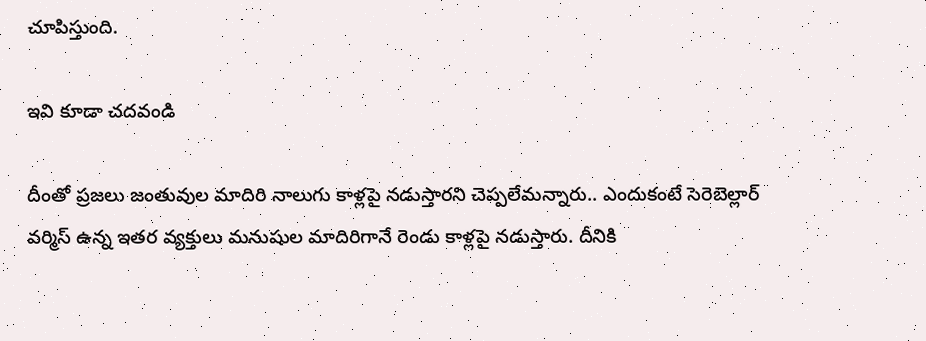చూపిస్తుంది.

ఇవి కూడా చదవండి

దీంతో ప్రజలు జంతువుల మాదిరి నాలుగు కాళ్లపై నడుస్తారని చెప్పలేమన్నారు.. ఎందుకంటే సెరెబెల్లార్ వర్మిస్ ఉన్న ఇతర వ్యక్తులు మనుషుల మాదిరిగానే రెండు కాళ్లపై నడుస్తారు. దీనికి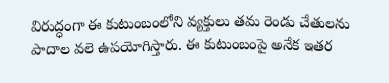విరుద్ధంగా ఈ కుటుంబంలోని వ్యక్తులు తమ రెండు చేతులను పాదాల వలె ఉపయోగిస్తారు. ఈ కుటుంబంపై అనేక ఇతర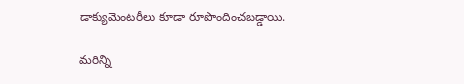డాక్యుమెంటరీలు కూడా రూపొందించబడ్డాయి.

మరిన్ని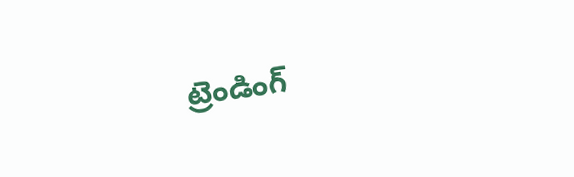ట్రెండింగ్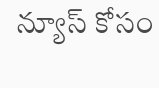న్యూస్ కోసం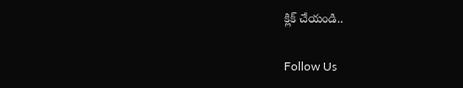క్లిక్ చేయండి..

Follow Us